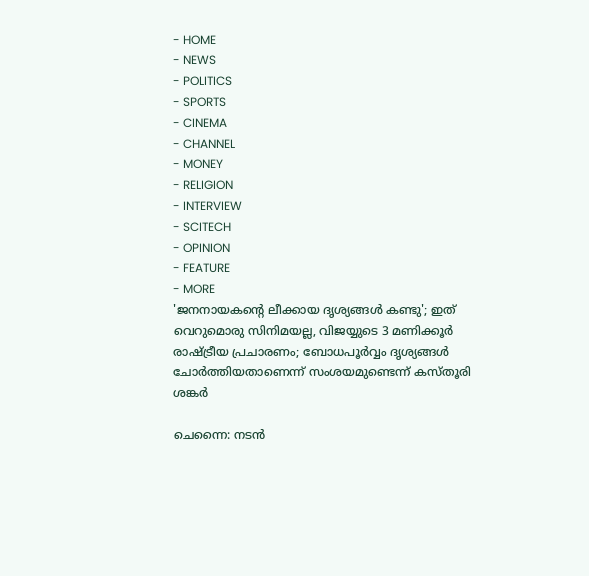- HOME
- NEWS
- POLITICS
- SPORTS
- CINEMA
- CHANNEL
- MONEY
- RELIGION
- INTERVIEW
- SCITECH
- OPINION
- FEATURE
- MORE
'ജനനായകന്റെ ലീക്കായ ദൃശ്യങ്ങൾ കണ്ടു'; ഇത് വെറുമൊരു സിനിമയല്ല, വിജയ്യുടെ 3 മണിക്കൂർ രാഷ്ട്രീയ പ്രചാരണം; ബോധപൂർവ്വം ദൃശ്യങ്ങൾ ചോർത്തിയതാണെന്ന് സംശയമുണ്ടെന്ന് കസ്തൂരി ശങ്കർ

ചെന്നൈ: നടൻ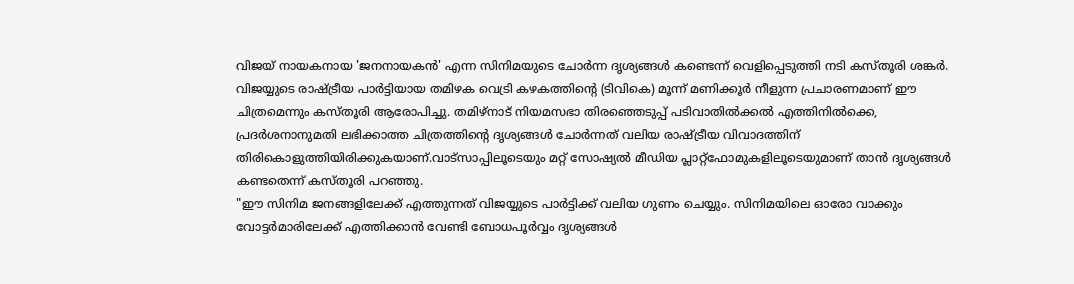വിജയ് നായകനായ 'ജനനായകൻ' എന്ന സിനിമയുടെ ചോർന്ന ദൃശ്യങ്ങൾ കണ്ടെന്ന് വെളിപ്പെടുത്തി നടി കസ്തൂരി ശങ്കർ. വിജയ്യുടെ രാഷ്ട്രീയ പാർട്ടിയായ തമിഴക വെട്രി കഴകത്തിന്റെ (ടിവികെ) മൂന്ന് മണിക്കൂർ നീളുന്ന പ്രചാരണമാണ് ഈ ചിത്രമെന്നും കസ്തൂരി ആരോപിച്ചു. തമിഴ്നാട് നിയമസഭാ തിരഞ്ഞെടുപ്പ് പടിവാതിൽക്കൽ എത്തിനിൽക്കെ, പ്രദർശനാനുമതി ലഭിക്കാത്ത ചിത്രത്തിന്റെ ദൃശ്യങ്ങൾ ചോർന്നത് വലിയ രാഷ്ട്രീയ വിവാദത്തിന് തിരികൊളുത്തിയിരിക്കുകയാണ്.വാട്സാപ്പിലൂടെയും മറ്റ് സോഷ്യൽ മീഡിയ പ്ലാറ്റ്ഫോമുകളിലൂടെയുമാണ് താൻ ദൃശ്യങ്ങൾ കണ്ടതെന്ന് കസ്തൂരി പറഞ്ഞു.
"ഈ സിനിമ ജനങ്ങളിലേക്ക് എത്തുന്നത് വിജയ്യുടെ പാർട്ടിക്ക് വലിയ ഗുണം ചെയ്യും. സിനിമയിലെ ഓരോ വാക്കും വോട്ടർമാരിലേക്ക് എത്തിക്കാൻ വേണ്ടി ബോധപൂർവ്വം ദൃശ്യങ്ങൾ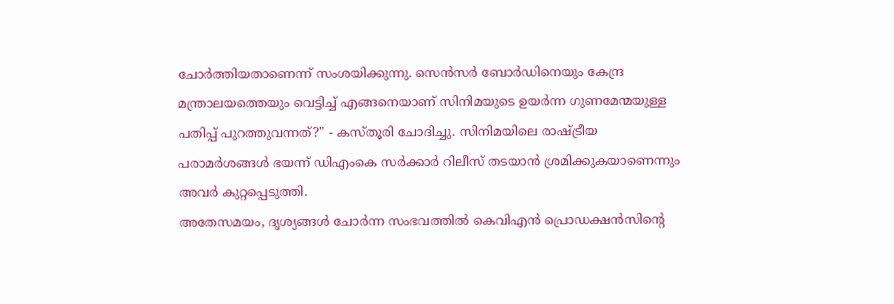ചോർത്തിയതാണെന്ന് സംശയിക്കുന്നു. സെൻസർ ബോർഡിനെയും കേന്ദ്ര മന്ത്രാലയത്തെയും വെട്ടിച്ച് എങ്ങനെയാണ് സിനിമയുടെ ഉയർന്ന ഗുണമേന്മയുള്ള പതിപ്പ് പുറത്തുവന്നത്?" - കസ്തൂരി ചോദിച്ചു. സിനിമയിലെ രാഷ്ട്രീയ പരാമർശങ്ങൾ ഭയന്ന് ഡിഎംകെ സർക്കാർ റിലീസ് തടയാൻ ശ്രമിക്കുകയാണെന്നും അവർ കുറ്റപ്പെടുത്തി.
അതേസമയം, ദൃശ്യങ്ങൾ ചോർന്ന സംഭവത്തിൽ കെവിഎൻ പ്രൊഡക്ഷൻസിന്റെ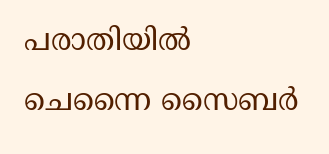പരാതിയിൽ ചെന്നൈ സൈബർ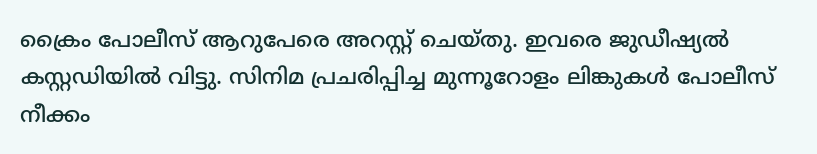ക്രൈം പോലീസ് ആറുപേരെ അറസ്റ്റ് ചെയ്തു. ഇവരെ ജുഡീഷ്യൽ കസ്റ്റഡിയിൽ വിട്ടു. സിനിമ പ്രചരിപ്പിച്ച മുന്നൂറോളം ലിങ്കുകൾ പോലീസ് നീക്കം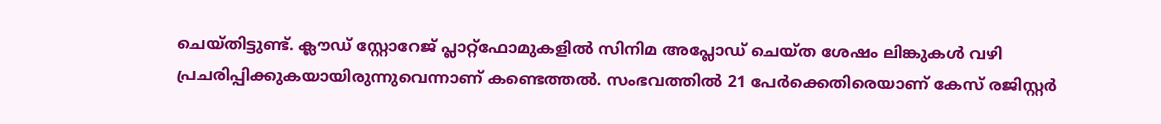ചെയ്തിട്ടുണ്ട്. ക്ലൗഡ് സ്റ്റോറേജ് പ്ലാറ്റ്ഫോമുകളിൽ സിനിമ അപ്ലോഡ് ചെയ്ത ശേഷം ലിങ്കുകൾ വഴി പ്രചരിപ്പിക്കുകയായിരുന്നുവെന്നാണ് കണ്ടെത്തൽ. സംഭവത്തിൽ 21 പേർക്കെതിരെയാണ് കേസ് രജിസ്റ്റർ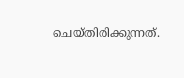ചെയ്തിരിക്കുന്നത്.